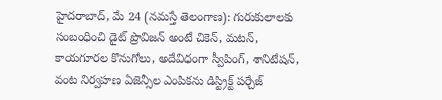హైదరాబాద్, మే 24 (నమస్తే తెలంగాణ): గురుకులాలకు సంబంధించి డైట్ ప్రొవిజన్ అంటే చికెన్, మటన్, కాయగూరల కొనుగోలు, అదేవిధంగా స్వీపింగ్, శానిటేషన్, వంట నిర్వహణ ఏజెన్సీల ఎంపికను డిస్ట్రిక్ట్ పర్చేజ్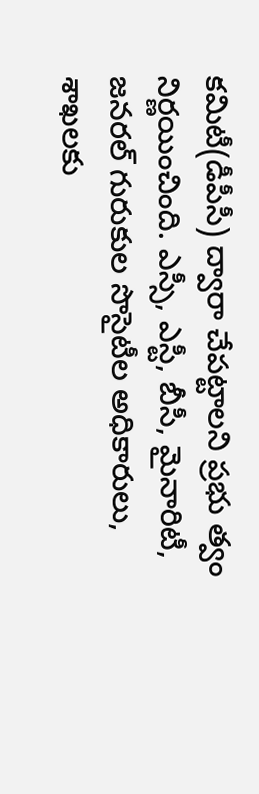కమిటీ(డీపీసీ) ద్వారా చేపట్టాలని ప్రభు త్వం నిర్ణయించింది. ఎస్సీ, ఎస్టీ, బీసీ, మైనారిటీ, జనరల్ గురుకుల సొసైటీల అధికారులు, శాఖలకు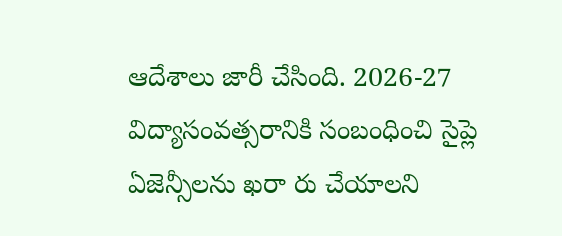ఆదేశాలు జారీ చేసింది. 2026-27 విద్యాసంవత్సరానికి సంబంధించి సైప్లె ఏజెన్సీలను ఖరా రు చేయాలని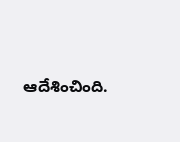ఆదేశించింది.